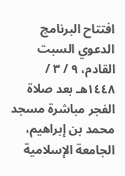افتتاح البرنامج الدعوي السبت القادم، ٩ / ٣ / ١٤٤٨هـ بعد صلاة الفجر مباشرة مسجد محمد بن إبراهيم، الجامعة الإسلامية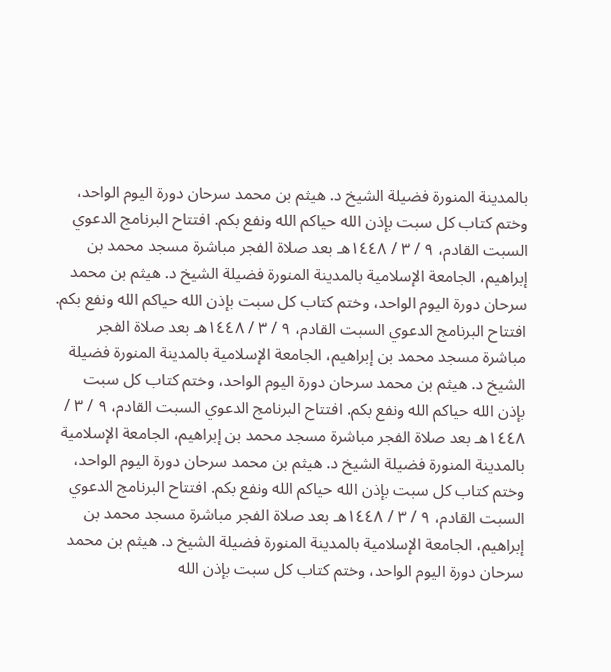بالمدينة المنورة فضيلة الشيخ د. هيثم بن محمد سرحان دورة اليوم الواحد، وختم كتاب كل سبت بإذن الله حياكم الله ونفع بكم. افتتاح البرنامج الدعوي السبت القادم، ٩ / ٣ / ١٤٤٨هـ بعد صلاة الفجر مباشرة مسجد محمد بن إبراهيم، الجامعة الإسلامية بالمدينة المنورة فضيلة الشيخ د. هيثم بن محمد سرحان دورة اليوم الواحد، وختم كتاب كل سبت بإذن الله حياكم الله ونفع بكم. افتتاح البرنامج الدعوي السبت القادم، ٩ / ٣ / ١٤٤٨هـ بعد صلاة الفجر مباشرة مسجد محمد بن إبراهيم، الجامعة الإسلامية بالمدينة المنورة فضيلة الشيخ د. هيثم بن محمد سرحان دورة اليوم الواحد، وختم كتاب كل سبت بإذن الله حياكم الله ونفع بكم. افتتاح البرنامج الدعوي السبت القادم، ٩ / ٣ / ١٤٤٨هـ بعد صلاة الفجر مباشرة مسجد محمد بن إبراهيم، الجامعة الإسلامية بالمدينة المنورة فضيلة الشيخ د. هيثم بن محمد سرحان دورة اليوم الواحد، وختم كتاب كل سبت بإذن الله حياكم الله ونفع بكم. افتتاح البرنامج الدعوي السبت القادم، ٩ / ٣ / ١٤٤٨هـ بعد صلاة الفجر مباشرة مسجد محمد بن إبراهيم، الجامعة الإسلامية بالمدينة المنورة فضيلة الشيخ د. هيثم بن محمد سرحان دورة اليوم الواحد، وختم كتاب كل سبت بإذن الله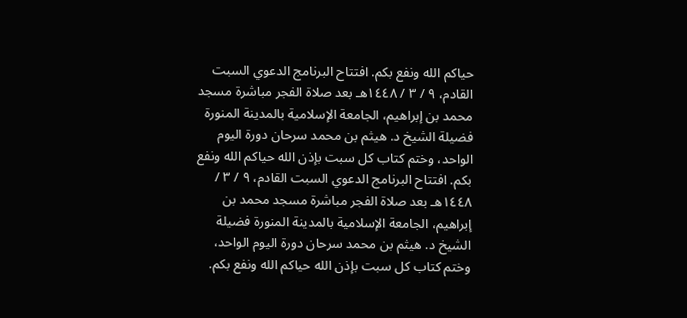حياكم الله ونفع بكم. افتتاح البرنامج الدعوي السبت القادم، ٩ / ٣ / ١٤٤٨هـ بعد صلاة الفجر مباشرة مسجد محمد بن إبراهيم، الجامعة الإسلامية بالمدينة المنورة فضيلة الشيخ د. هيثم بن محمد سرحان دورة اليوم الواحد، وختم كتاب كل سبت بإذن الله حياكم الله ونفع بكم. افتتاح البرنامج الدعوي السبت القادم، ٩ / ٣ / ١٤٤٨هـ بعد صلاة الفجر مباشرة مسجد محمد بن إبراهيم، الجامعة الإسلامية بالمدينة المنورة فضيلة الشيخ د. هيثم بن محمد سرحان دورة اليوم الواحد، وختم كتاب كل سبت بإذن الله حياكم الله ونفع بكم.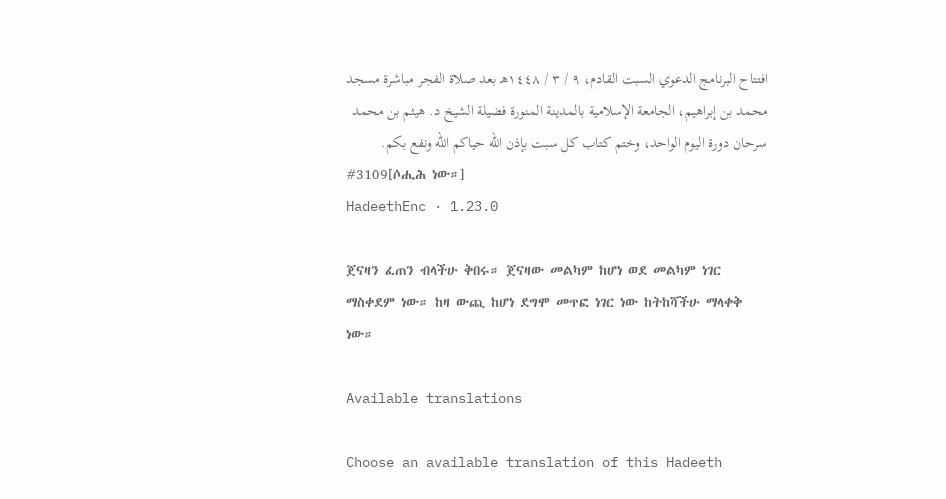افتتاح البرنامج الدعوي السبت القادم، ٩ / ٣ / ١٤٤٨هـ بعد صلاة الفجر مباشرة مسجد محمد بن إبراهيم، الجامعة الإسلامية بالمدينة المنورة فضيلة الشيخ د. هيثم بن محمد سرحان دورة اليوم الواحد، وختم كتاب كل سبت بإذن الله حياكم الله ونفع بكم.
#3109[ሶሒሕ ነው።]
HadeethEnc · 1.23.0

ጀናዛን ፈጠን ብላችሁ ቅበሩ። ጀናዛው መልካም ከሆነ ወደ መልካም ነገር ማስቀደም ነው። ከዛ ውጪ ከሆነ ደግሞ መጥፎ ነገር ነው ከትከሻችሁ ማላቀቅ ነው።

Available translations

Choose an available translation of this Hadeeth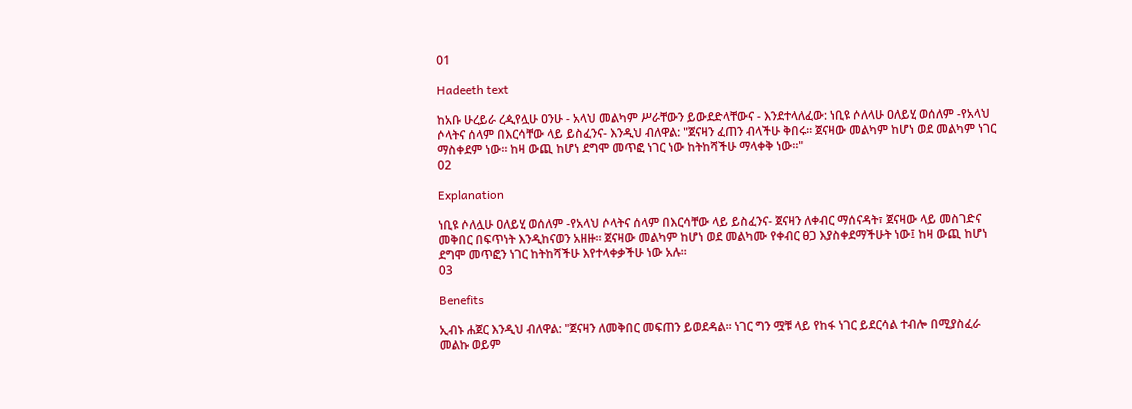01

Hadeeth text

ከአቡ ሁረይራ ረዺየሏሁ ዐንሁ - አላህ መልካም ሥራቸውን ይውደድላቸውና - እንደተላለፈው: ነቢዩ ሶለላሁ ዐለይሂ ወሰለም -የአላህ ሶላትና ሰላም በእርሳቸው ላይ ይስፈንና- እንዲህ ብለዋል: "ጀናዛን ፈጠን ብላችሁ ቅበሩ። ጀናዛው መልካም ከሆነ ወደ መልካም ነገር ማስቀደም ነው። ከዛ ውጪ ከሆነ ደግሞ መጥፎ ነገር ነው ከትከሻችሁ ማላቀቅ ነው።"
02

Explanation

ነቢዩ ሶለሏሁ ዐለይሂ ወሰለም -የአላህ ሶላትና ሰላም በእርሳቸው ላይ ይስፈንና- ጀናዛን ለቀብር ማሰናዳት፣ ጀናዛው ላይ መስገድና መቅበር በፍጥነት እንዲከናወን አዘዙ። ጀናዛው መልካም ከሆነ ወደ መልካሙ የቀብር ፀጋ እያስቀደማችሁት ነው፤ ከዛ ውጪ ከሆነ ደግሞ መጥፎን ነገር ከትከሻችሁ እየተላቀቃችሁ ነው አሉ።
03

Benefits

ኢብኑ ሐጀር እንዲህ ብለዋል: "ጀናዛን ለመቅበር መፍጠን ይወደዳል። ነገር ግን ሟቹ ላይ የከፋ ነገር ይደርሳል ተብሎ በሚያስፈራ መልኩ ወይም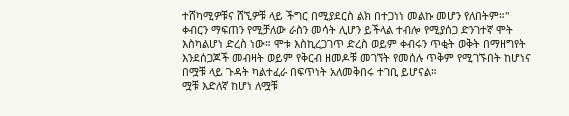ተሸካሚዎቹና ሸኚዎቹ ላይ ችግር በሚያደርስ ልክ በተጋነነ መልኩ መሆን የለበትም።"
ቀብርን ማፍጠን የሚቻለው ራስን መሳት ሊሆን ይችላል ተብሎ የሚያሰጋ ድንገተኛ ሞት እስካልሆነ ድረስ ነው። ሞቱ እስኪረጋገጥ ድረስ ወይም ቀብሩን ጥቂት ወቅት በማዘግየት እንደሰጋጆች መብዛት ወይም የቅርብ ዘመዶቹ መገኘት የመሰሉ ጥቅም የሚገኙበት ከሆነና በሟቹ ላይ ጉዳት ካልተፈራ በፍጥነት አለመቅበሩ ተገቢ ይሆናል።
ሟቹ እድለኛ ከሆነ ለሟቹ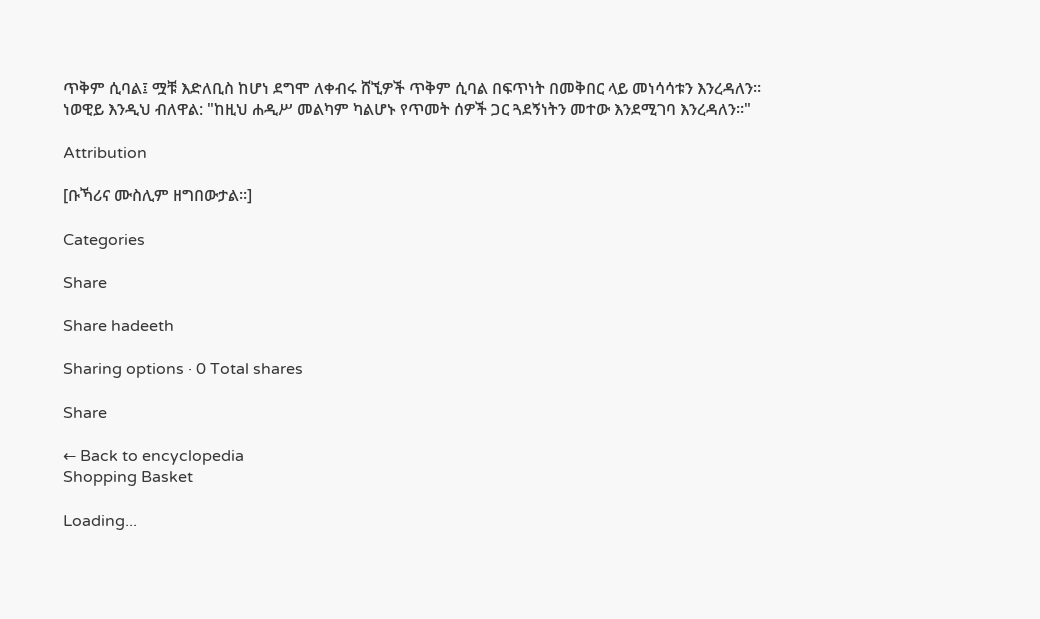ጥቅም ሲባል፤ ሟቹ እድለቢስ ከሆነ ደግሞ ለቀብሩ ሸኚዎች ጥቅም ሲባል በፍጥነት በመቅበር ላይ መነሳሳቱን እንረዳለን።
ነወዊይ እንዲህ ብለዋል: "ከዚህ ሐዲሥ መልካም ካልሆኑ የጥመት ሰዎች ጋር ጓደኝነትን መተው እንደሚገባ እንረዳለን።"

Attribution

[ቡኻሪና ሙስሊም ዘግበውታል።]

Categories

Share

Share hadeeth

Sharing options · 0 Total shares

Share

← Back to encyclopedia
Shopping Basket

Loading...